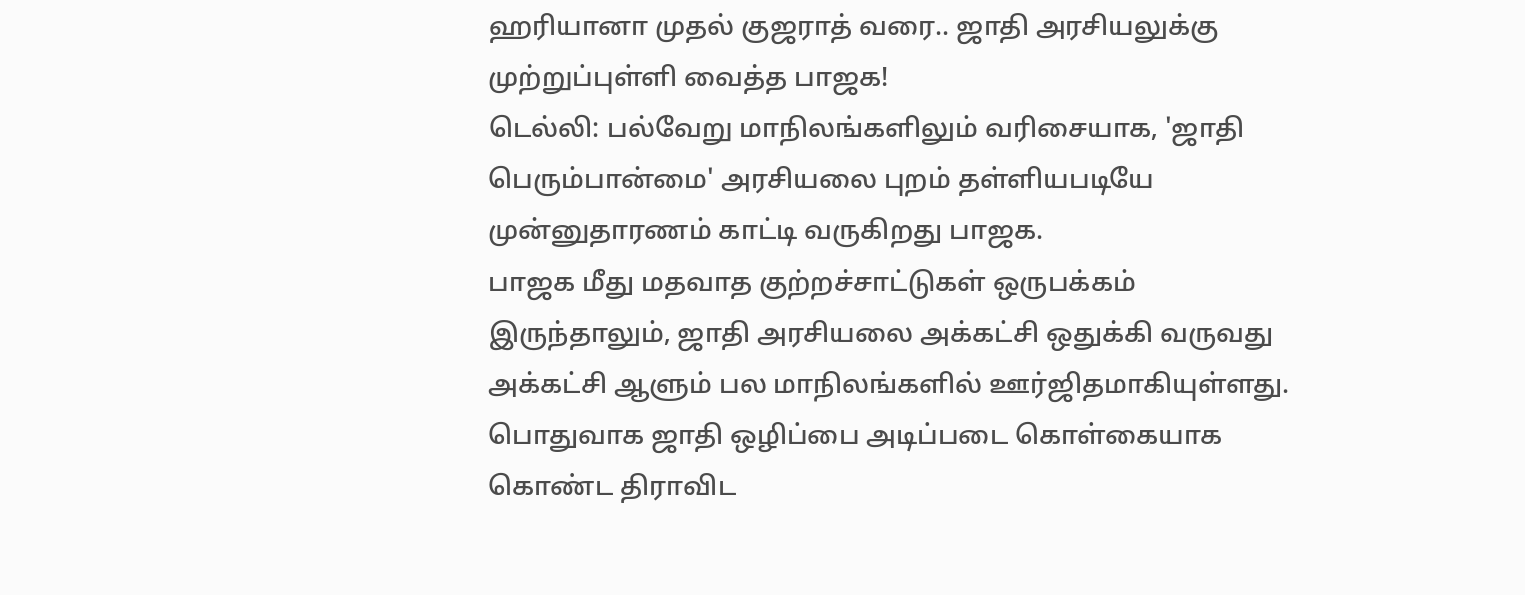ஹரியானா முதல் குஜராத் வரை.. ஜாதி அரசியலுக்கு முற்றுப்புள்ளி வைத்த பாஜக!
டெல்லி: பல்வேறு மாநிலங்களிலும் வரிசையாக, 'ஜாதி பெரும்பான்மை' அரசியலை புறம் தள்ளியபடியே முன்னுதாரணம் காட்டி வருகிறது பாஜக.
பாஜக மீது மதவாத குற்றச்சாட்டுகள் ஒருபக்கம் இருந்தாலும், ஜாதி அரசியலை அக்கட்சி ஒதுக்கி வருவது அக்கட்சி ஆளும் பல மாநிலங்களில் ஊர்ஜிதமாகியுள்ளது.
பொதுவாக ஜாதி ஒழிப்பை அடிப்படை கொள்கையாக கொண்ட திராவிட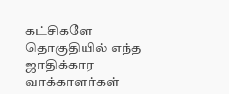கட்சிகளே தொகுதியில் எந்த ஜாதிக்கார வாக்காளர்கள்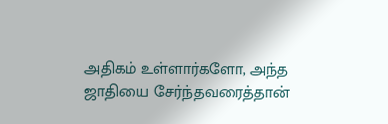அதிகம் உள்ளார்களோ, அந்த ஜாதியை சேர்ந்தவரைத்தான்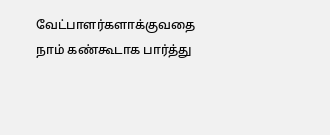வேட்பாளர்களாக்குவதை நாம் கண்கூடாக பார்த்து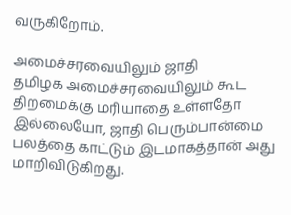வருகிறோம்.

அமைச்சரவையிலும் ஜாதி
தமிழக அமைச்சரவையிலும் கூட திறமைக்கு மரியாதை உள்ளதோ இல்லையோ, ஜாதி பெரும்பான்மை பலத்தை காட்டும் இடமாகத்தான் அது மாறிவிடுகிறது.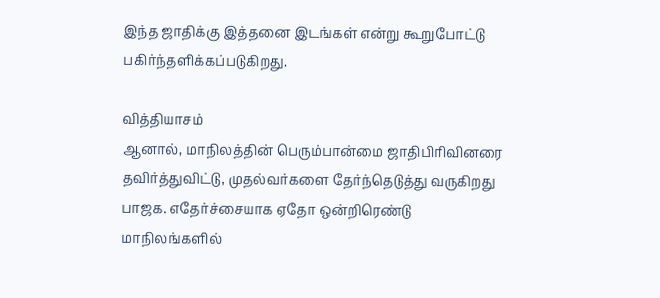இந்த ஜாதிக்கு இத்தனை இடங்கள் என்று கூறுபோட்டு பகிர்ந்தளிக்கப்படுகிறது.

வித்தியாசம்
ஆனால், மாநிலத்தின் பெரும்பான்மை ஜாதிபிரிவினரை தவிர்த்துவிட்டு, முதல்வர்களை தேர்ந்தெடுத்து வருகிறது பாஜக. எதேர்ச்சையாக ஏதோ ஒன்றிரெண்டு மாநிலங்களில்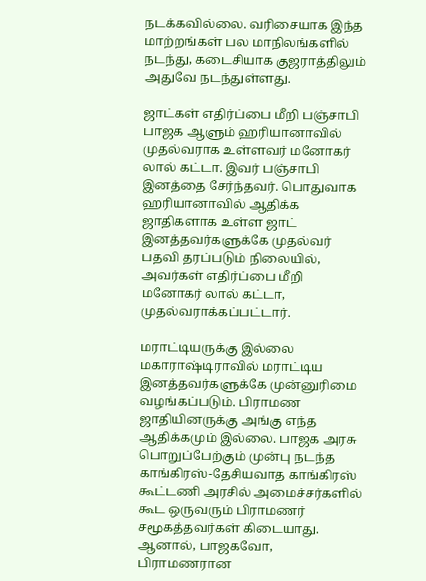நடக்கவில்லை. வரிசையாக இந்த மாற்றங்கள் பல மாநிலங்களில் நடந்து, கடைசியாக குஜராத்திலும் அதுவே நடந்துள்ளது.

ஜாட்கள் எதிர்ப்பை மீறி பஞ்சாபி
பாஜக ஆளும் ஹரியானாவில் முதல்வராக உள்ளவர் மனோகர் லால் கட்டா. இவர் பஞ்சாபி இனத்தை சேர்ந்தவர். பொதுவாக ஹரியானாவில் ஆதிக்க ஜாதிகளாக உள்ள ஜாட் இனத்தவர்களுக்கே முதல்வர் பதவி தரப்படும் நிலையில், அவர்கள் எதிர்ப்பை மீறி மனோகர் லால் கட்டா, முதல்வராக்கப்பட்டார்.

மராட்டியருக்கு இல்லை
மகாராஷ்டிராவில் மராட்டிய இனத்தவர்களுக்கே முன்னுரிமை வழங்கப்படும். பிராமண ஜாதியினருக்கு அங்கு எந்த ஆதிக்கமும் இல்லை. பாஜக அரசு பொறுப்பேற்கும் முன்பு நடந்த காங்கிரஸ்-தேசியவாத காங்கிரஸ் கூட்டணி அரசில் அமைச்சர்களில் கூட ஒருவரும் பிராமணர் சமூகத்தவர்கள் கிடையாது. ஆனால், பாஜகவோ, பிராமணரான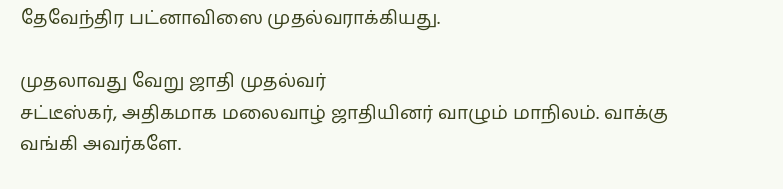தேவேந்திர பட்னாவிஸை முதல்வராக்கியது.

முதலாவது வேறு ஜாதி முதல்வர்
சட்டீஸ்கர், அதிகமாக மலைவாழ் ஜாதியினர் வாழும் மாநிலம். வாக்கு வங்கி அவர்களே.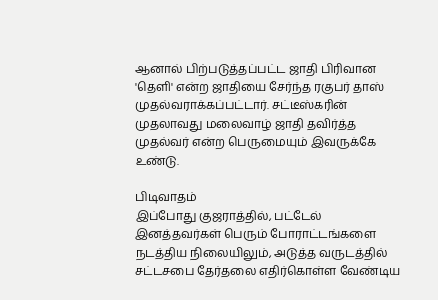ஆனால் பிற்படுத்தப்பட்ட ஜாதி பிரிவான 'தெளி' என்ற ஜாதியை சேர்ந்த ரகுபர் தாஸ் முதல்வராக்கப்பட்டார். சட்டீஸ்கரின் முதலாவது மலைவாழ் ஜாதி தவிர்த்த முதல்வர் என்ற பெருமையும் இவருக்கே உண்டு.

பிடிவாதம்
இப்போது குஜராத்தில், பட்டேல் இனத்தவர்கள் பெரும் போராட்டங்களை நடத்திய நிலையிலும், அடுத்த வருடத்தில் சட்டசபை தேர்தலை எதிர்கொள்ள வேண்டிய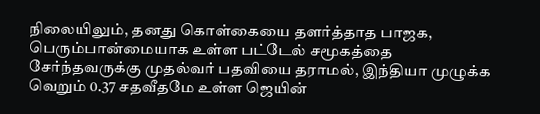நிலையிலும், தனது கொள்கையை தளர்த்தாத பாஜக, பெரும்பான்மையாக உள்ள பட்டேல் சமூகத்தை சேர்ந்தவருக்கு முதல்வர் பதவியை தராமல், இந்தியா முழுக்க வெறும் 0.37 சதவீதமே உள்ள ஜெயின்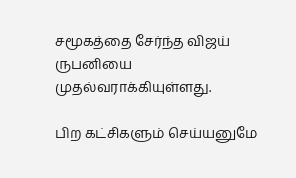சமூகத்தை சேர்ந்த விஜய் ருபனியை முதல்வராக்கியுள்ளது.

பிற கட்சிகளும் செய்யனுமே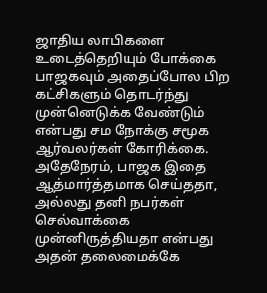ஜாதிய லாபிகளை உடைத்தெறியும் போக்கை பாஜகவும் அதைப்போல பிற கட்சிகளும் தொடர்ந்து முன்னெடுக்க வேண்டும் என்பது சம நோக்கு சமூக ஆர்வலர்கள் கோரிக்கை. அதேநேரம், பாஜக இதை ஆத்மார்த்தமாக செய்ததா, அல்லது தனி நபர்கள் செல்வாக்கை முன்னிருத்தியதா என்பது அதன் தலைமைக்கே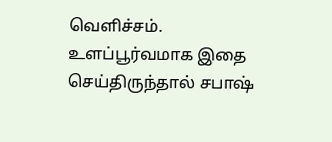வெளிச்சம். உளப்பூர்வமாக இதை செய்திருந்தால் சபாஷ்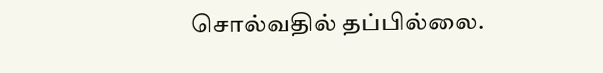சொல்வதில் தப்பில்லை.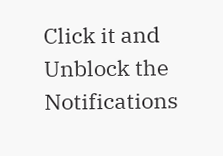Click it and Unblock the Notifications